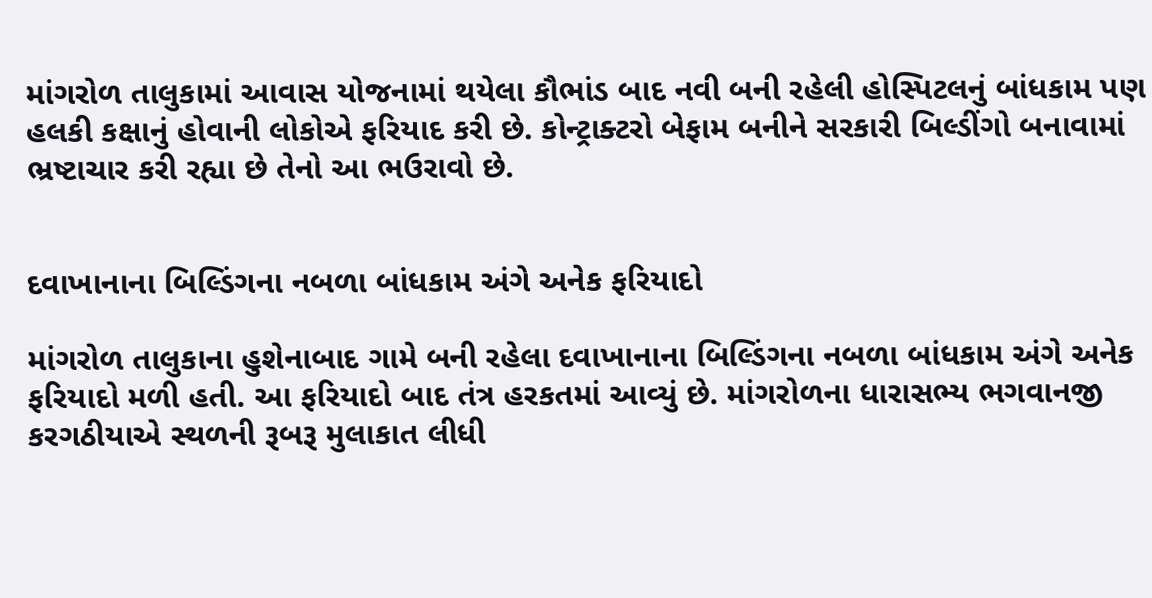માંગરોળ તાલુકામાં આવાસ યોજનામાં થયેલા કૌભાંડ બાદ નવી બની રહેલી હોસ્પિટલનું બાંધકામ પણ હલકી કક્ષાનું હોવાની લોકોએ ફરિયાદ કરી છે. કોન્ટ્રાક્ટરો બેફામ બનીને સરકારી બિલ્ડીંગો બનાવામાં ભ્રષ્ટાચાર કરી રહ્યા છે તેનો આ ભઉરાવો છે.


દવાખાનાના બિલ્ડિંગના નબળા બાંધકામ અંગે અનેક ફરિયાદો

માંગરોળ તાલુકાના હુશેનાબાદ ગામે બની રહેલા દવાખાનાના બિલ્ડિંગના નબળા બાંધકામ અંગે અનેક ફરિયાદો મળી હતી. આ ફરિયાદો બાદ તંત્ર હરકતમાં આવ્યું છે. માંગરોળના ધારાસભ્ય ભગવાનજી કરગઠીયાએ સ્થળની રૂબરૂ મુલાકાત લીધી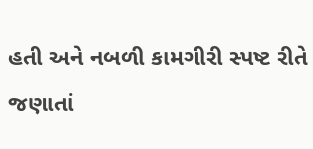હતી અને નબળી કામગીરી સ્પષ્ટ રીતે જણાતાં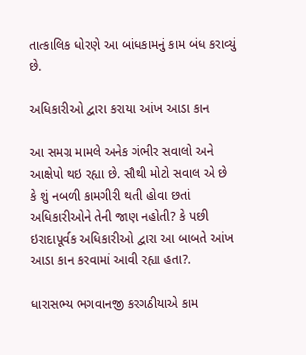તાત્કાલિક ધોરણે આ બાંધકામનું કામ બંધ કરાવ્યું છે.

અધિકારીઓ દ્વારા કરાયા આંખ આડા કાન

આ સમગ્ર મામલે અનેક ગંભીર સવાલો અને આક્ષેપો થઇ રહ્યા છે. સૌથી મોટો સવાલ એ છે કે શું નબળી કામગીરી થતી હોવા છતાં અધિકારીઓને તેની જાણ નહોતી? કે પછી ઇરાદાપૂર્વક અધિકારીઓ દ્વારા આ બાબતે આંખ આડા કાન કરવામાં આવી રહ્યા હતા?.

ધારાસભ્ય ભગવાનજી કરગઠીયાએ કામ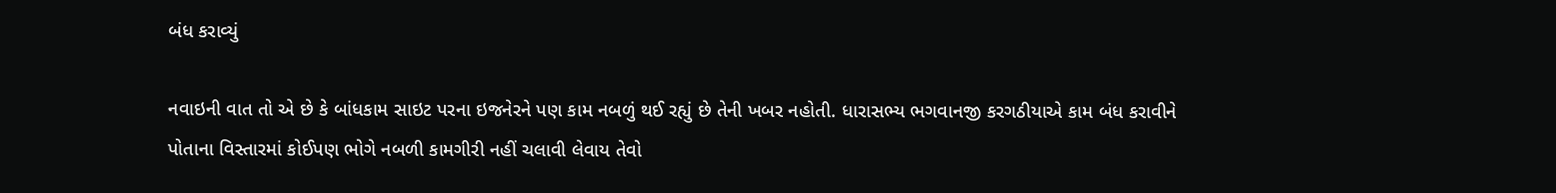બંધ કરાવ્યું

નવાઇની વાત તો એ છે કે બાંધકામ સાઇટ પરના ઇજનેરને પણ કામ નબળું થઈ રહ્યું છે તેની ખબર નહોતી. ધારાસભ્ય ભગવાનજી કરગઠીયાએ કામ બંધ કરાવીને પોતાના વિસ્તારમાં કોઈપણ ભોગે નબળી કામગીરી નહીં ચલાવી લેવાય તેવો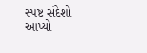સ્પષ્ટ સંદેશો આપ્યો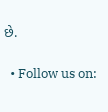છે.

  • Follow us on: